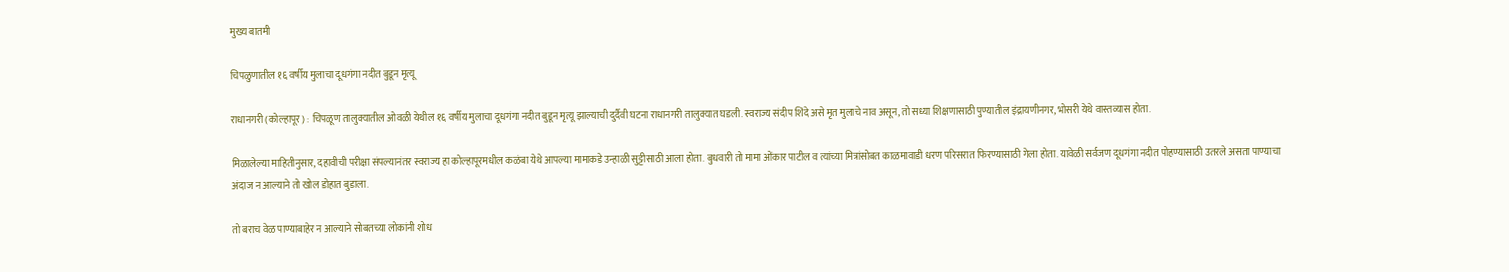मुख्य बातमी

चिपळुणातील १६ वर्षीय मुलाचा दूधगंगा नदीत बुडून मृत्यू

राधानगरी (कोल्हापूर) : चिपळूण तालुक्यातील ओवळी येथील १६ वर्षीय मुलाचा दूधगंगा नदीत बुडून मृत्यू झाल्याची दुर्दैवी घटना राधानगरी तालुक्यात घडली. स्वराज्य संदीप शिंदे असे मृत मुलाचे नाव असून, तो सध्या शिक्षणासाठी पुण्यातील इंद्रायणीनगर, भोसरी येथे वास्तव्यास होता.

मिळालेल्या माहितीनुसार, दहावीची परीक्षा संपल्यानंतर स्वराज्य हा कोल्हापूरमधील कळंबा येथे आपल्या मामाकडे उन्हाळी सुट्टीसाठी आला होता. बुधवारी तो मामा ओंकार पाटील व त्यांच्या मित्रांसोबत काळमावाडी धरण परिसरात फिरण्यासाठी गेला होता. यावेळी सर्वजण दूधगंगा नदीत पोहण्यासाठी उतरले असता पाण्याचा अंदाज न आल्याने तो खोल डोहात बुडाला.

तो बराच वेळ पाण्याबाहेर न आल्याने सोबतच्या लोकांनी शोध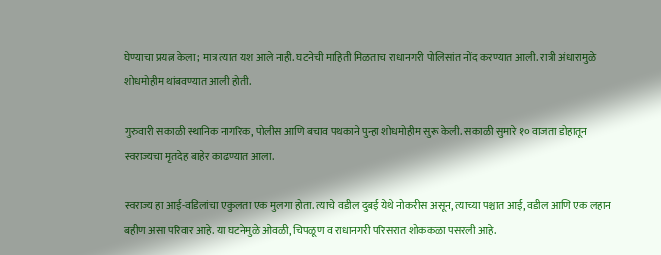घेण्याचा प्रयत्न केला; मात्र त्यात यश आले नाही. घटनेची माहिती मिळताच राधानगरी पोलिसांत नोंद करण्यात आली. रात्री अंधारामुळे शोधमोहीम थांबवण्यात आली होती.

गुरुवारी सकाळी स्थानिक नागरिक, पोलीस आणि बचाव पथकाने पुन्हा शोधमोहीम सुरू केली. सकाळी सुमारे १० वाजता डोहातून स्वराज्यचा मृतदेह बाहेर काढण्यात आला.

स्वराज्य हा आई-वडिलांचा एकुलता एक मुलगा होता. त्याचे वडील दुबई येथे नोकरीस असून, त्याच्या पश्चात आई, वडील आणि एक लहान बहीण असा परिवार आहे. या घटनेमुळे ओवळी, चिपळूण व राधानगरी परिसरात शोककळा पसरली आहे.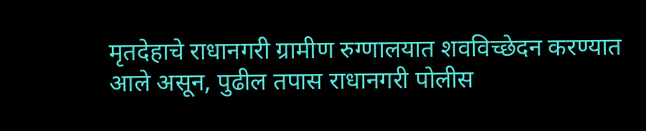मृतदेहाचे राधानगरी ग्रामीण रुग्णालयात शवविच्छेदन करण्यात आले असून, पुढील तपास राधानगरी पोलीस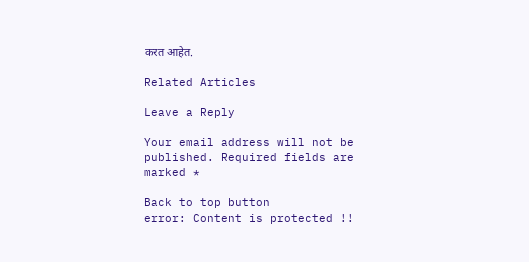करत आहेत.

Related Articles

Leave a Reply

Your email address will not be published. Required fields are marked *

Back to top button
error: Content is protected !!